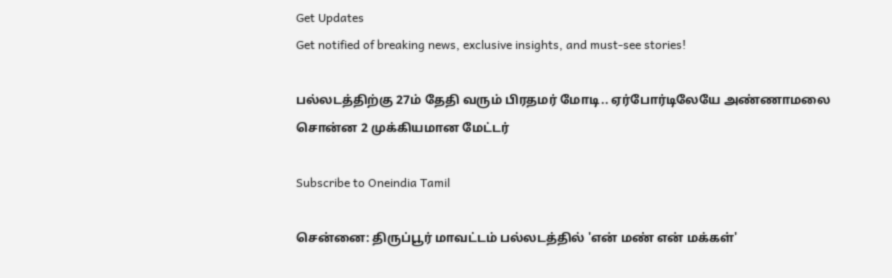Get Updates
Get notified of breaking news, exclusive insights, and must-see stories!

பல்லடத்திற்கு 27ம் தேதி வரும் பிரதமர் மோடி.. ஏர்போர்டிலேயே அண்ணாமலை சொன்ன 2 முக்கியமான மேட்டர்

Subscribe to Oneindia Tamil

சென்னை: திருப்பூர் மாவட்டம் பல்லடத்தில் 'என் மண் என் மக்கள்'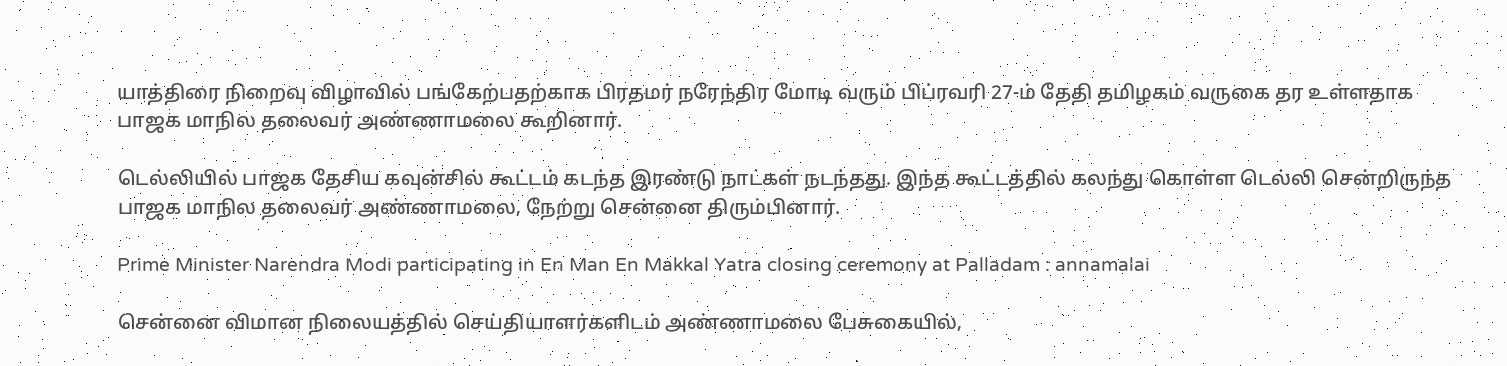யாத்திரை நிறைவு விழாவில் பங்கேற்பதற்காக பிரதமர் நரேந்திர மோடி வரும் பிப்ரவரி 27-ம் தேதி தமிழகம் வருகை தர உள்ளதாக பாஜக மாநில தலைவர் அண்ணாமலை கூறினார்.

டெல்லியில் பாஜக தேசிய கவுன்சில் கூட்டம் கடந்த இரண்டு நாட்கள் நடந்தது. இந்த கூட்டத்தில் கலந்து கொள்ள டெல்லி சென்றிருந்த பாஜக மாநில தலைவர் அண்ணாமலை, நேற்று சென்னை திரும்பினார்.

Prime Minister Narendra Modi participating in En Man En Makkal Yatra closing ceremony at Palladam : annamalai

சென்னை விமான நிலையத்தில் செய்தியாளர்களிடம் அண்ணாமலை பேசுகையில்,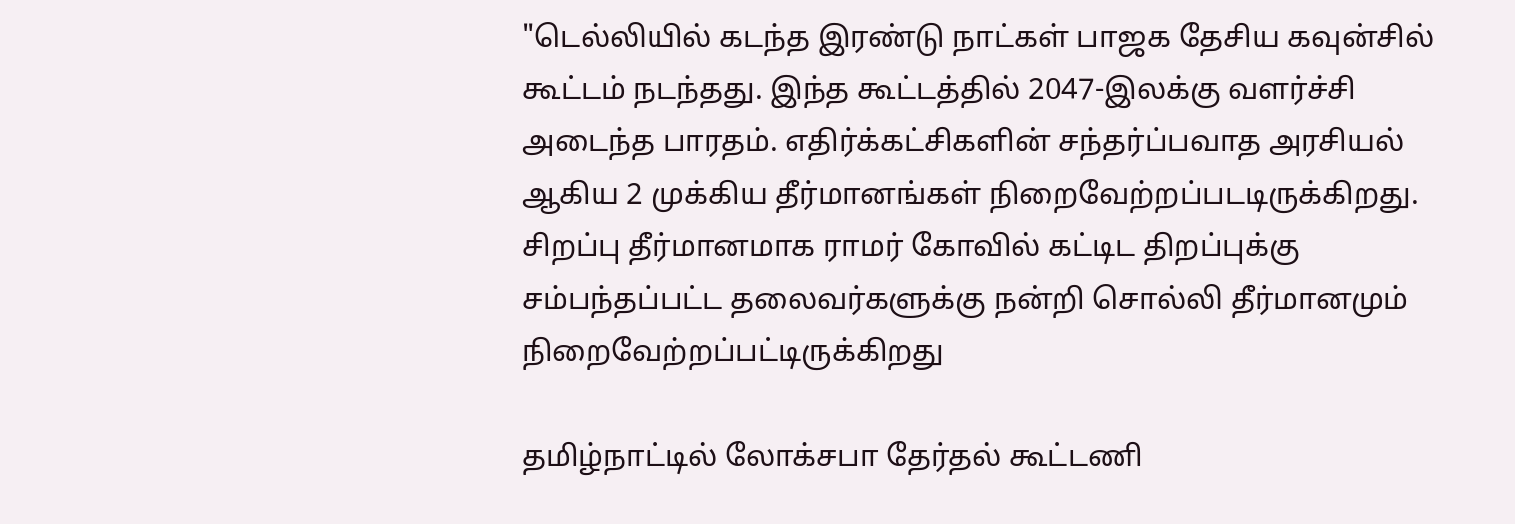"டெல்லியில் கடந்த இரண்டு நாட்கள் பாஜக தேசிய கவுன்சில் கூட்டம் நடந்தது. இந்த கூட்டத்தில் 2047-இலக்கு வளர்ச்சி அடைந்த பாரதம். எதிர்க்கட்சிகளின் சந்தர்ப்பவாத அரசியல் ஆகிய 2 முக்கிய தீர்மானங்கள் நிறைவேற்றப்படடிருக்கிறது. சிறப்பு தீர்மானமாக ராமர் கோவில் கட்டிட திறப்புக்கு சம்பந்தப்பட்ட தலைவர்களுக்கு நன்றி சொல்லி தீர்மானமும் நிறைவேற்றப்பட்டிருக்கிறது

தமிழ்நாட்டில் லோக்சபா தேர்தல் கூட்டணி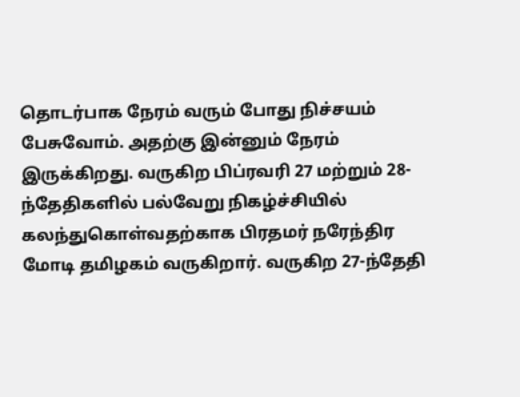தொடர்பாக நேரம் வரும் போது நிச்சயம் பேசுவோம். அதற்கு இன்னும் நேரம் இருக்கிறது. வருகிற பிப்ரவரி 27 மற்றும் 28-ந்தேதிகளில் பல்வேறு நிகழ்ச்சியில் கலந்துகொள்வதற்காக பிரதமர் நரேந்திர மோடி தமிழகம் வருகிறார். வருகிற 27-ந்தேதி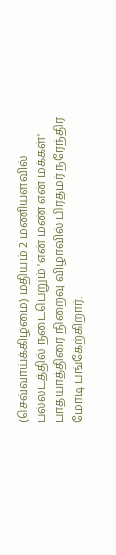(செவ்வாய்க்கிழமை) மதியம் 2 மணியளவில் பல்லடத்தில் நடைபெறும் 'என் மண் என் மக்கள்' பாதயாத்திரை நிறைவு விழாவில் பிரதமர் நரேந்திர மோடி பங்கேற்கிறார்.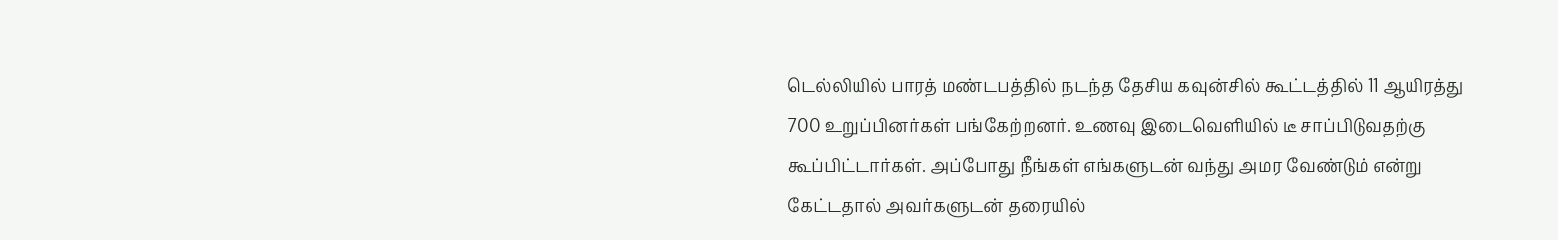டெல்லியில் பாரத் மண்டபத்தில் நடந்த தேசிய கவுன்சில் கூட்டத்தில் 11 ஆயிரத்து 700 உறுப்பினர்கள் பங்கேற்றனர். உணவு இடைவெளியில் டீ சாப்பிடுவதற்கு கூப்பிட்டார்கள். அப்போது நீங்கள் எங்களுடன் வந்து அமர வேண்டும் என்று கேட்டதால் அவர்களுடன் தரையில்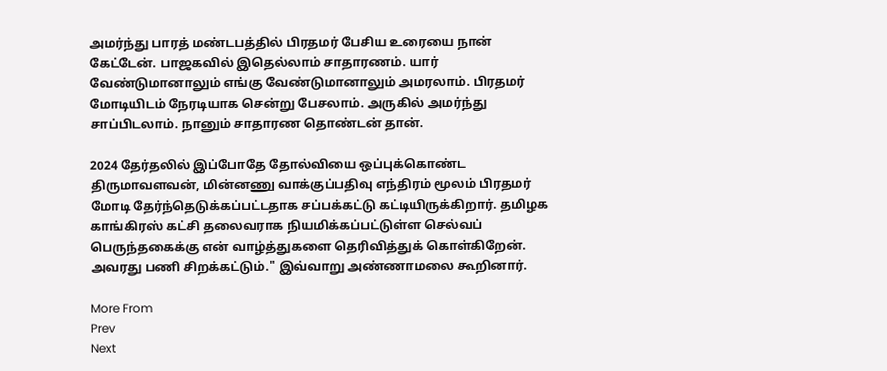அமர்ந்து பாரத் மண்டபத்தில் பிரதமர் பேசிய உரையை நான் கேட்டேன். பாஜகவில் இதெல்லாம் சாதாரணம். யார் வேண்டுமானாலும் எங்கு வேண்டுமானாலும் அமரலாம். பிரதமர் மோடியிடம் நேரடியாக சென்று பேசலாம். அருகில் அமர்ந்து சாப்பிடலாம். நானும் சாதாரண தொண்டன் தான்.

2024 தேர்தலில் இப்போதே தோல்வியை ஒப்புக்கொண்ட திருமாவளவன், மின்னணு வாக்குப்பதிவு எந்திரம் மூலம் பிரதமர் மோடி தேர்ந்தெடுக்கப்பட்டதாக சப்பக்கட்டு கட்டியிருக்கிறார். தமிழக காங்கிரஸ் கட்சி தலைவராக நியமிக்கப்பட்டுள்ள செல்வப் பெருந்தகைக்கு என் வாழ்த்துகளை தெரிவித்துக் கொள்கிறேன். அவரது பணி சிறக்கட்டும்." இவ்வாறு அண்ணாமலை கூறினார்.

More From
Prev
Next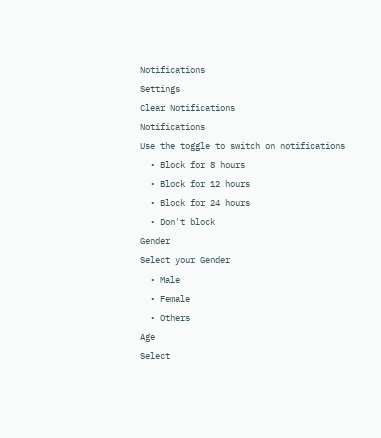Notifications
Settings
Clear Notifications
Notifications
Use the toggle to switch on notifications
  • Block for 8 hours
  • Block for 12 hours
  • Block for 24 hours
  • Don't block
Gender
Select your Gender
  • Male
  • Female
  • Others
Age
Select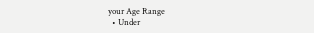your Age Range
  • Under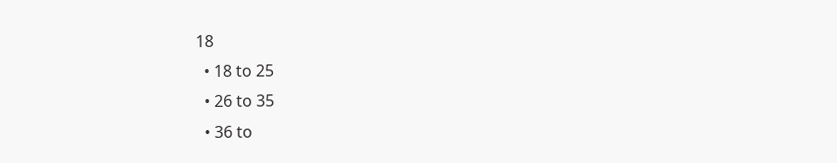18
  • 18 to 25
  • 26 to 35
  • 36 to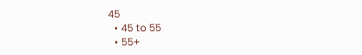45
  • 45 to 55
  • 55+